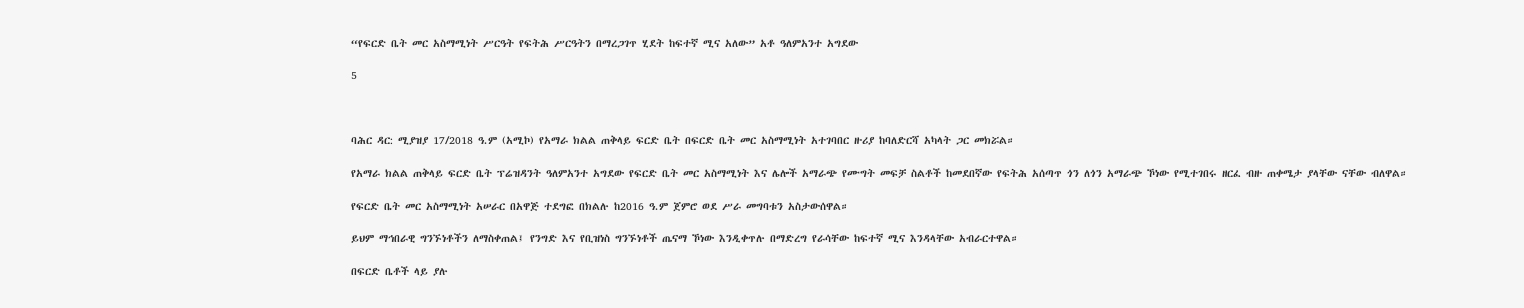“የፍርድ ቤት መር አስማሚነት ሥርዓት የፍትሕ ሥርዓትን በማረጋገጥ ሂደት ከፍተኛ ሚና አለው” አቶ ዓለምአንተ አግደው

5



ባሕር ዳር: ሚያዝያ 17/2018 ዓ.ም (አሚኮ) የአማራ ክልል ጠቅላይ ፍርድ ቤት በፍርድ ቤት መር አስማሚነት አተገባበር ዙሪያ ከባለድርሻ አካላት ጋር መክሯል።

የአማራ ክልል ጠቅላይ ፍርድ ቤት ፕሬዝዳንት ዓለምአንተ አግደው የፍርድ ቤት መር አስማሚነት እና ሌሎች አማራጭ የሙግት መፍቻ ስልቶች ከመደበኛው የፍትሕ አሰጣጥ ጎን ለጎን አማራጭ ኾነው የሚተገበሩ ዘርፈ ብዙ ጠቀሜታ ያላቸው ናቸው ብለዋል።

የፍርድ ቤት መር አስማሚነት አሠራር በአዋጅ ተደግፎ በክልሉ ከ2016 ዓ.ም ጀምሮ ወደ ሥራ መግባቱን አስታውሰዋል።

ይህም ማኅበራዊ ግንኙነቶችን ለማስቀጠል፤ የንግድ እና የቢዝነስ ግንኙነቶች ጤናማ ኾነው እንዲቀጥሉ በማድረግ የራሳቸው ከፍተኛ ሚና እንዳላቸው አብራርተዋል።

በፍርድ ቤቶች ላይ ያሉ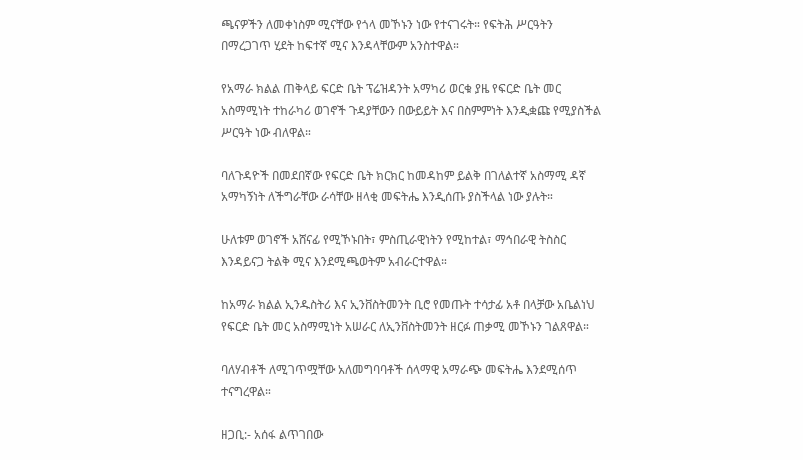ጫናዎችን ለመቀነስም ሚናቸው የጎላ መኾኑን ነው የተናገሩት። የፍትሕ ሥርዓትን በማረጋገጥ ሂደት ከፍተኛ ሚና እንዳላቸውም አንስተዋል።

የአማራ ክልል ጠቅላይ ፍርድ ቤት ፕሬዝዳንት አማካሪ ወርቁ ያዜ የፍርድ ቤት መር አስማሚነት ተከራካሪ ወገኖች ጉዳያቸውን በውይይት እና በስምምነት እንዲቋጩ የሚያስችል ሥርዓት ነው ብለዋል።

ባለጉዳዮች በመደበኛው የፍርድ ቤት ክርክር ከመዳከም ይልቅ በገለልተኛ አስማሚ ዳኛ አማካኝነት ለችግራቸው ራሳቸው ዘላቂ መፍትሔ እንዲሰጡ ያስችላል ነው ያሉት።

ሁለቱም ወገኖች አሸናፊ የሚኾኑበት፣ ምስጢራዊነትን የሚከተል፣ ማኅበራዊ ትስስር እንዳይናጋ ትልቅ ሚና እንደሚጫወትም አብራርተዋል።

ከአማራ ክልል ኢንዱስትሪ እና ኢንቨስትመንት ቢሮ የመጡት ተሳታፊ አቶ በላቻው አቤልነህ የፍርድ ቤት መር አስማሚነት አሠራር ለኢንቨስትመንት ዘርፉ ጠቃሚ መኾኑን ገልጸዋል።

ባለሃብቶች ለሚገጥሟቸው አለመግባባቶች ሰላማዊ አማራጭ መፍትሔ እንደሚሰጥ ተናግረዋል።

ዘጋቢ:- አሰፋ ልጥገበው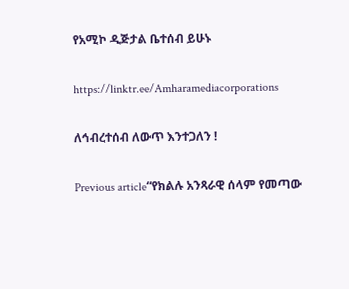የአሚኮ ዲጅታል ቤተሰብ ይሁኑ

https://linktr.ee/Amharamediacorporations

ለኅብረተሰብ ለውጥ እንተጋለን !

Previous article“የክልሉ አንጻራዊ ሰላም የመጣው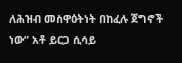ለሕዝብ መስዋዕትነት በከፈሉ ጀግኖች ነው” አቶ ይርጋ ሲሳይ